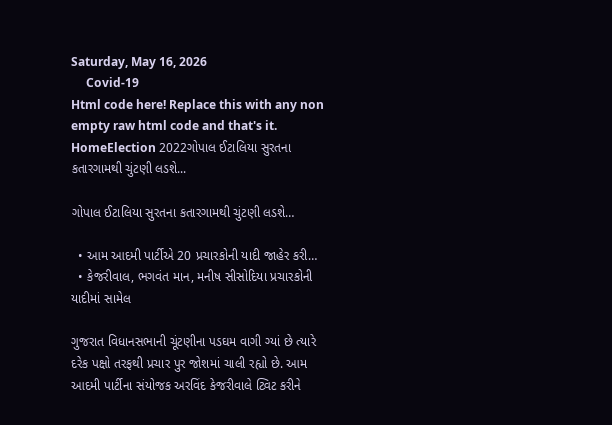Saturday, May 16, 2026
     Covid-19
Html code here! Replace this with any non empty raw html code and that's it.
HomeElection 2022ગોપાલ ઈટાલિયા સુરતના કતારગામથી ચુંટણી લડશે...

ગોપાલ ઈટાલિયા સુરતના કતારગામથી ચુંટણી લડશે…

  • આમ આદમી પાર્ટીએ 20 પ્રચારકોની યાદી જાહેર કરી…
  • કેજરીવાલ, ભગવંત માન, મનીષ સીસોદિયા પ્રચારકોની યાદીમાં સામેલ

ગુજરાત વિધાનસભાની ચૂંટણીના પડઘમ વાગી ગ્યાં છે ત્યારે દરેક પક્ષો તરફથી પ્રચાર પુર જોશમાં ચાલી રહ્યો છે. આમ આદમી પાર્ટીના સંયોજક અરવિંદ કેજરીવાલે ટ્વિટ કરીને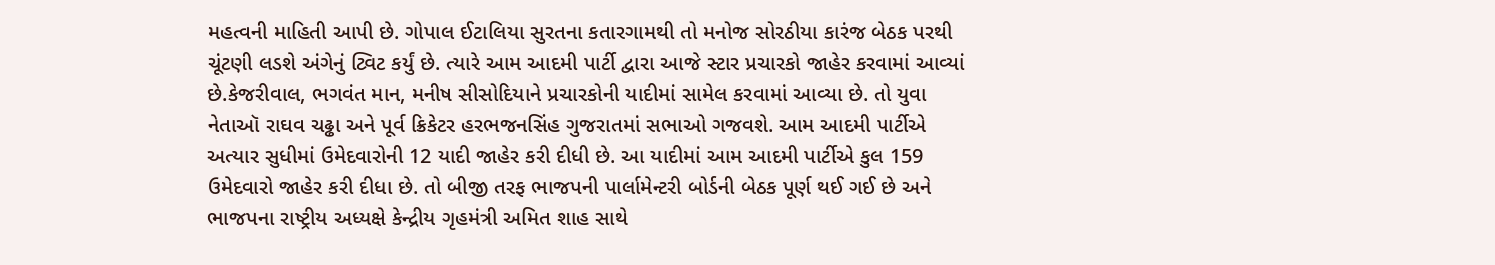મહત્વની માહિતી આપી છે. ગોપાલ ઈટાલિયા સુરતના કતારગામથી તો મનોજ સોરઠીયા કારંજ બેઠક પરથી ચૂંટણી લડશે અંગેનું ટ્વિટ કર્યું છે. ત્યારે આમ આદમી પાર્ટી દ્વારા આજે સ્ટાર પ્રચારકો જાહેર કરવામાં આવ્યાં છે.કેજરીવાલ, ભગવંત માન, મનીષ સીસોદિયાને પ્રચારકોની યાદીમાં સામેલ કરવામાં આવ્યા છે. તો યુવા નેતાઑ રાઘવ ચઢ્ઢા અને પૂર્વ ક્રિકેટર હરભજનસિંહ ગુજરાતમાં સભાઓ ગજવશે. આમ આદમી પાર્ટીએ અત્યાર સુધીમાં ઉમેદવારોની 12 યાદી જાહેર કરી દીધી છે. આ યાદીમાં આમ આદમી પાર્ટીએ કુલ 159 ઉમેદવારો જાહેર કરી દીધા છે. તો બીજી તરફ ભાજપની પાર્લામેન્ટરી બોર્ડની બેઠક પૂર્ણ થઈ ગઈ છે અને ભાજપના રાષ્ટ્રીય અધ્યક્ષે કેન્દ્રીય ગૃહમંત્રી અમિત શાહ સાથે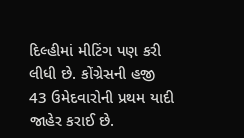દિલ્હીમાં મીટિંગ પણ કરી લીધી છે. કોંગ્રેસની હજી 43 ઉમેદવારોની પ્રથમ યાદી જાહેર કરાઈ છે.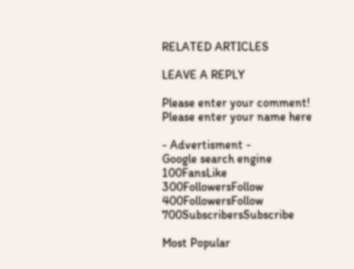RELATED ARTICLES

LEAVE A REPLY

Please enter your comment!
Please enter your name here

- Advertisment -
Google search engine
100FansLike
300FollowersFollow
400FollowersFollow
700SubscribersSubscribe

Most Popular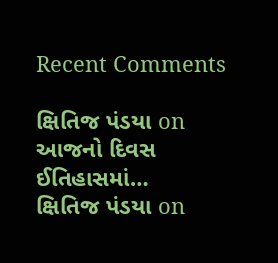Recent Comments

ક્ષિતિજ પંડયા on આજનો દિવસ ઈતિહાસમાં…
ક્ષિતિજ પંડયા on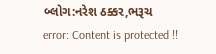બ્લોગ:નરેશ ઠક્કર,ભરૂચ
error: Content is protected !!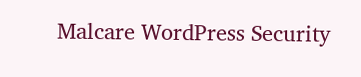Malcare WordPress Security